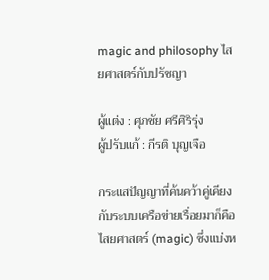magic and philosophy ไสยศาสตร์กับปรัชญา

ผู้แต่ง : ศุภชัย ศรีศิริรุ่ง
ผู้ปรับแก้ : กีรติ บุญเจือ

กระแสปัญญาที่ค้นคว้าคู่เคียงกับระบบเครือข่ายเรื่อยมาก็คือไสยศาสตร์ (magic) ซึ่งแบ่งห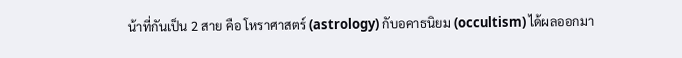น้าที่กันเป็น 2 สาย คือ โหราศาสตร์ (astrology) กับอคาธนิยม (occultism) ได้ผลออกมา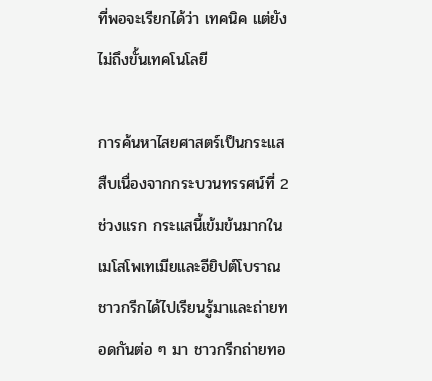ที่พอจะเรียกได้ว่า เทคนิค แต่ยังไม่ถึงขั้นเทคโนโลยี

การค้นหาไสยศาสตร์เป็นกระแสสืบเนื่องจากกระบวนทรรศน์ที่ 2 ช่วงแรก กระแสนี้เข้มข้นมากในเมโสโพเทเมียและอียิปต์โบราณ ชาวกรีกได้ไปเรียนรู้มาและถ่ายทอดกันต่อ ๆ มา ชาวกรีกถ่ายทอ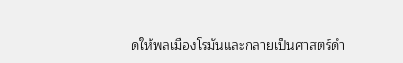ดให้พลเมืองโรมันและกลายเป็นศาสตร์ดำ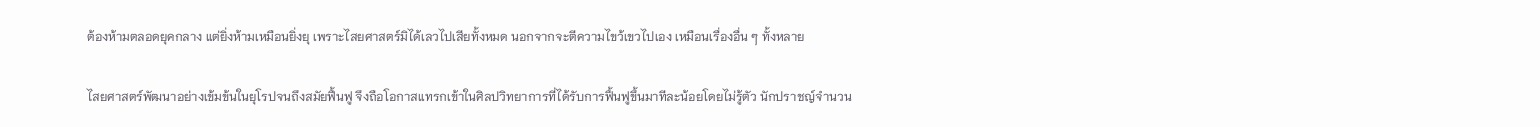ต้องห้ามตลอดยุคกลาง แต่ยิ่งห้ามเหมือนยิ่งยุ เพราะไสยศาสตร์มิได้เลวไปเสียทั้งหมด นอกจากจะตีความไขว้เขวไปเอง เหมือนเรื่องอื่น ๆ ทั้งหลาย

ไสยศาสตร์พัฒนาอย่างเข้มข้นในยุโรปจนถึงสมัยฟื้นฟู จึงถือโอกาสแทรกเข้าในศิลปวิทยาการที่ได้รับการฟื้นฟูขึ้นมาทีละน้อยโดยไม่รู้ตัว นักปราชญ์จำนวน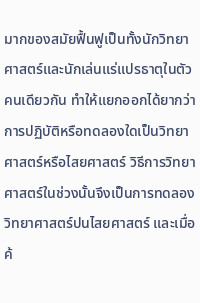มากของสมัยฟื้นฟูเป็นทั้งนักวิทยาศาสตร์และนักเล่นแร่แปรธาตุในตัวคนเดียวกัน ทำให้แยกออกได้ยากว่าการปฏิบัติหรือทดลองใดเป็นวิทยาศาสตร์หรือไสยศาสตร์ วิธีการวิทยาศาสตร์ในช่วงนั้นจึงเป็นการทดลองวิทยาศาสตร์ปนไสยศาสตร์ และเมื่อค้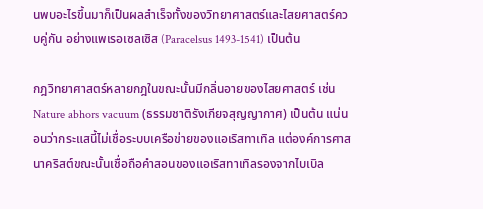นพบอะไรขึ้นมาก็เป็นผลสำเร็จทั้งของวิทยาศาสตร์และไสยศาสตร์ควบคู่กัน อย่างแพเรอเซลเซิส (Paracelsus 1493-1541) เป็นต้น

กฎวิทยาศาสตร์หลายกฎในขณะนั้นมีกลิ่นอายของไสยศาสตร์ เช่น Nature abhors vacuum (ธรรมชาติรังเกียจสุญญากาศ) เป็นต้น แน่นอนว่ากระแสนี้ไม่เชื่อระบบเครือข่ายของแอเริสทาเทิล แต่องค์การศาสนาคริสต์ขณะนั้นเชื่อถือคำสอนของแอเริสทาเทิลรองจากไบเบิล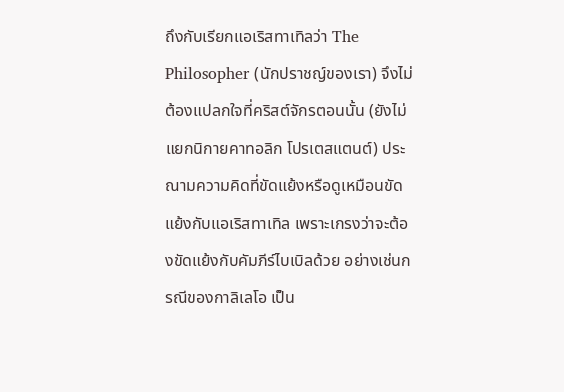ถึงกับเรียกแอเริสทาเทิลว่า The Philosopher (นักปราชญ์ของเรา) จึงไม่ต้องแปลกใจที่คริสต์จักรตอนนั้น (ยังไม่แยกนิกายคาทอลิก โปรเตสแตนต์) ประณามความคิดที่ขัดแย้งหรือดูเหมือนขัดแย้งกับแอเริสทาเทิล เพราะเกรงว่าจะต้องขัดแย้งกับคัมภีร์ไบเบิลด้วย อย่างเช่นกรณีของกาลิเลโอ เป็น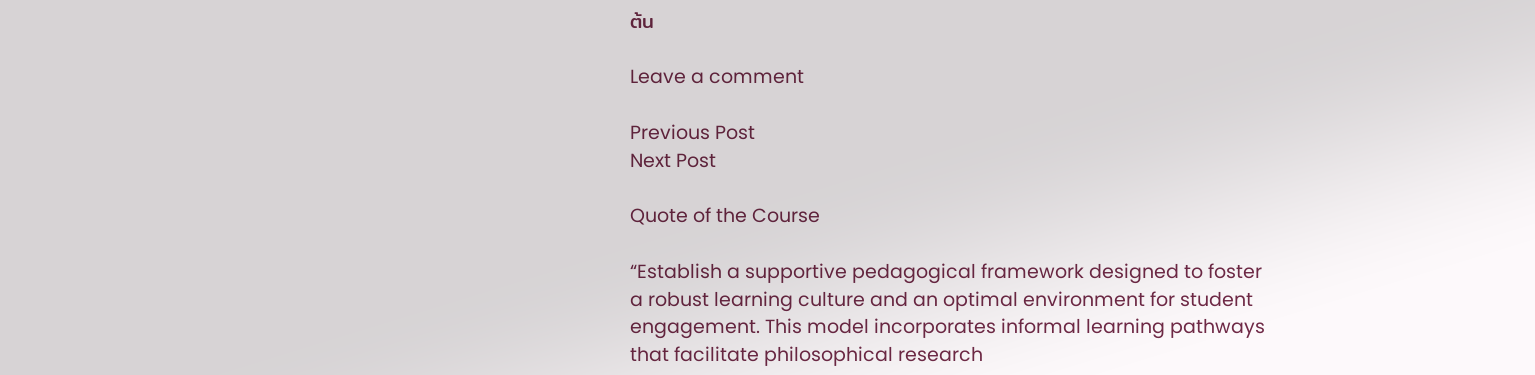ต้น

Leave a comment

Previous Post
Next Post

Quote of the Course

“Establish a supportive pedagogical framework designed to foster a robust learning culture and an optimal environment for student engagement. This model incorporates informal learning pathways that facilitate philosophical research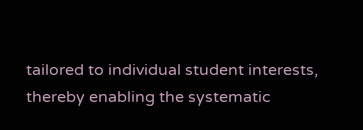tailored to individual student interests, thereby enabling the systematic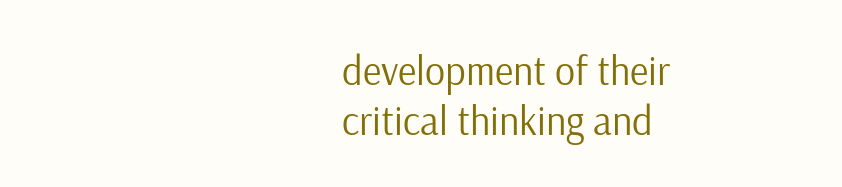development of their critical thinking and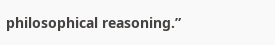philosophical reasoning.”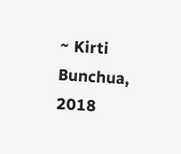~ Kirti Bunchua, 2018